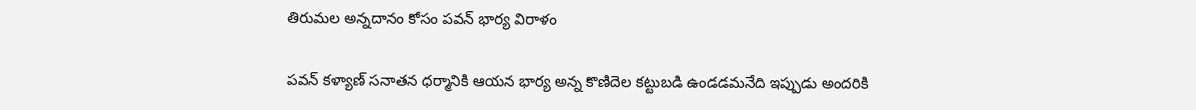తిరుమల అన్నదానం కోసం పవన్ భార్య విరాళం

పవన్ కళ్యాణ్ సనాతన ధర్మానికి ఆయన భార్య అన్న కొణిదెల కట్టుబడి ఉండడమనేది ఇప్పుడు అందరికి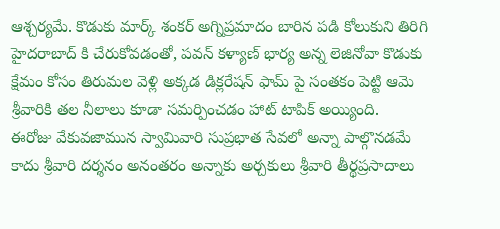ఆశ్చర్యమే. కొడుకు మార్క్ శంకర్ అగ్నిప్రమాదం బారిన పడి కోలుకుని తిరిగి హైదరాబాద్ కి చేరుకోవడంతో, పవన్ కళ్యాణ్ భార్య అన్న లెజినోవా కొడుకు క్షేమం కోసం తిరుమల వెళ్లి అక్కడ డిక్లరేషన్ ఫామ్ పై సంతకం పెట్టి ఆమె శ్రీవారికి తల నీలాలు కూడా సమర్పించడం హాట్ టాపిక్ అయ్యింది.
ఈరోజు వేకువజామున స్వామివారి సుప్రభాత సేవలో అన్నా పాల్గొనడమే కాదు శ్రీవారి దర్శనం అనంతరం అన్నాకు అర్చకులు శ్రీవారి తీర్థప్రసాదాలు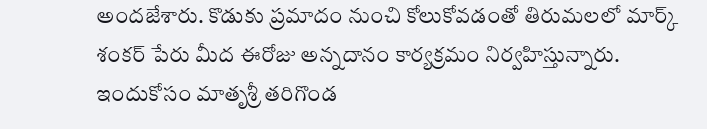అందజేశారు. కొడుకు ప్రమాదం నుంచి కోలుకోవడంతో తిరుమలలో మార్క్ శంకర్ పేరు మీద ఈరోజు అన్నదానం కార్యక్రమం నిర్వహిస్తున్నారు.
ఇందుకోసం మాతృశ్రీ తరిగొండ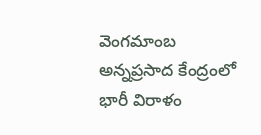వెంగమాంబ అన్నప్రసాద కేంద్రంలో భారీ విరాళం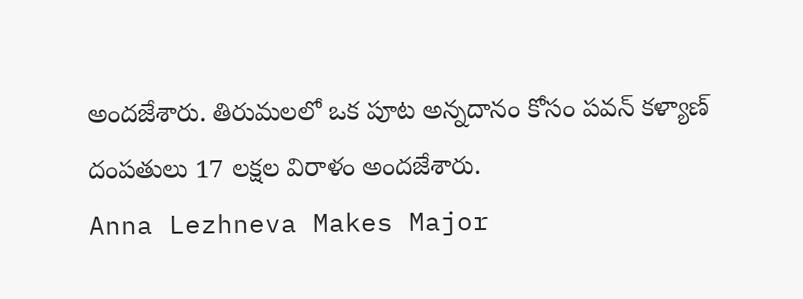అందజేశారు. తిరుమలలో ఒక పూట అన్నదానం కోసం పవన్ కళ్యాణ్ దంపతులు 17 లక్షల విరాళం అందజేశారు.
Anna Lezhneva Makes Major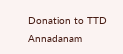Donation to TTD Annadanam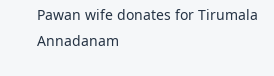Pawan wife donates for Tirumala Annadanam